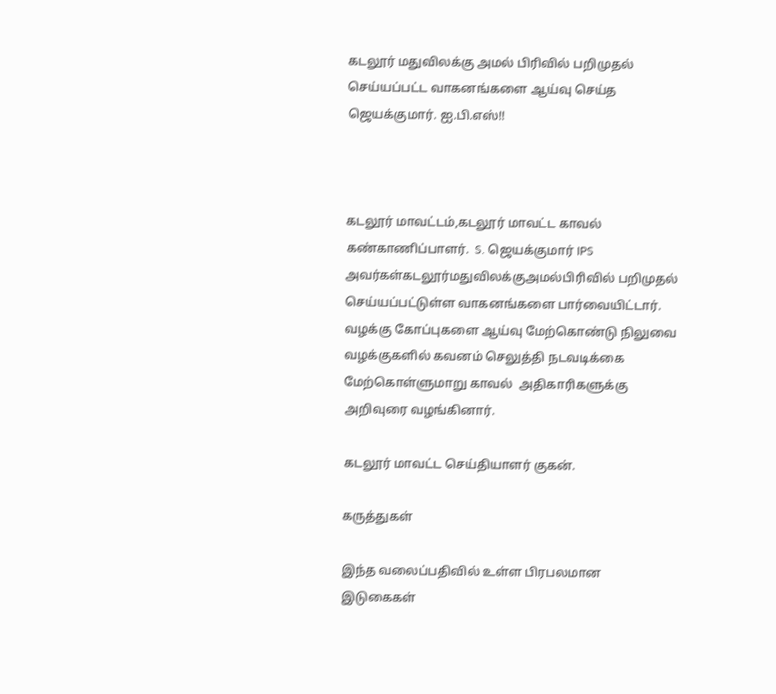கடலூர் மதுவிலக்கு அமல் பிரிவில் பறிமுதல் செய்யப்பட்ட வாகனங்களை ஆய்வு செய்த ஜெயக்குமார். ஐ.பி.எஸ்!!



கடலூர் மாவட்டம்,கடலூர் மாவட்ட காவல் கண்காணிப்பாளர்.  S. ஜெயக்குமார் IPS அவர்கள்கடலூர்மதுவிலக்குஅமல்பிரிவில் பறிமுதல் செய்யப்பட்டுள்ள வாகனங்களை பார்வையிட்டார். வழக்கு கோப்புகளை ஆய்வு மேற்கொண்டு நிலுவை வழக்குகளில் கவனம் செலுத்தி நடவடிக்கை மேற்கொள்ளுமாறு காவல்  அதிகாரிகளுக்கு அறிவுரை வழங்கினார்.

கடலூர் மாவட்ட செய்தியாளர் குகன்.

கருத்துகள்

இந்த வலைப்பதிவில் உள்ள பிரபலமான இடுகைகள்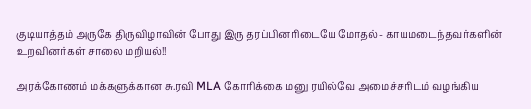குடியாத்தம் அருகே திருவிழாவின் போது இரு தரப்பினரிடையே மோதல்- காயமடைந்தவர்களின் உறவினர்கள் சாலை மறியல்!!

அரக்கோணம் மக்களுக்கான சு.ரவி MLA கோரிக்கை மனு ரயில்வே அமைச்சரிடம் வழங்கிய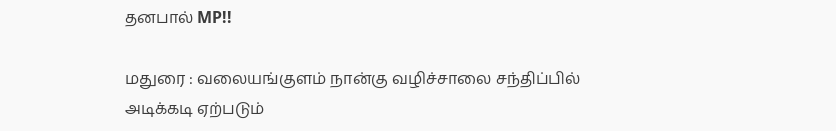தனபால் MP!!

மதுரை : வலையங்குளம் நான்கு வழிச்சாலை சந்திப்பில் அடிக்கடி ஏற்படும்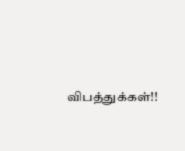விபத்துக்கள்!!